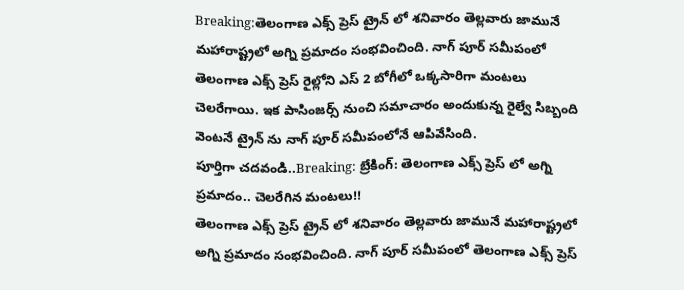Breaking:తెలంగాణ ఎక్స్ ప్రెస్ ట్రైన్ లో శనివారం తెల్లవారు జామునే మహారాష్ట్రలో అగ్ని ప్రమాదం సంభవించింది. నాగ్ పూర్ సమీపంలో తెలంగాణ ఎక్స్ ప్రెస్ రైల్లోని ఎస్ 2 బోగీలో ఒక్కసారిగా మంటలు చెలరేగాయి. ఇక పాసింజర్స్ నుంచి సమాచారం అందుకున్న రైల్వే సిబ్బంది వెంటనే ట్రైన్ ను నాగ్ పూర్ సమీపంలోనే ఆపివేసింది.
పూర్తిగా చదవండి..Breaking: బ్రేకింగ్: తెలంగాణ ఎక్స్ ప్రెస్ లో అగ్ని ప్రమాదం.. చెలరేగిన మంటలు!!
తెలంగాణ ఎక్స్ ప్రెస్ ట్రైన్ లో శనివారం తెల్లవారు జామునే మహారాష్ట్రలో అగ్ని ప్రమాదం సంభవించింది. నాగ్ పూర్ సమీపంలో తెలంగాణ ఎక్స్ ప్రెస్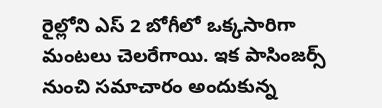రైల్లోని ఎస్ 2 బోగీలో ఒక్కసారిగా మంటలు చెలరేగాయి. ఇక పాసింజర్స్ నుంచి సమాచారం అందుకున్న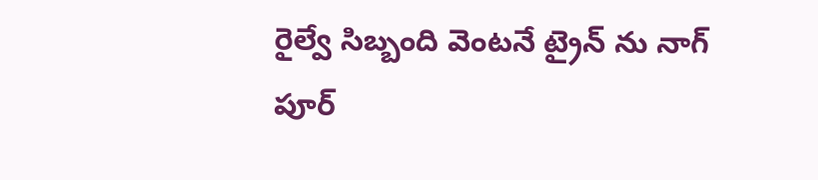రైల్వే సిబ్బంది వెంటనే ట్రైన్ ను నాగ్ పూర్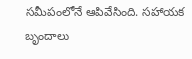సమీపంలోనే ఆపివేసింది. సహాయక బృందాలు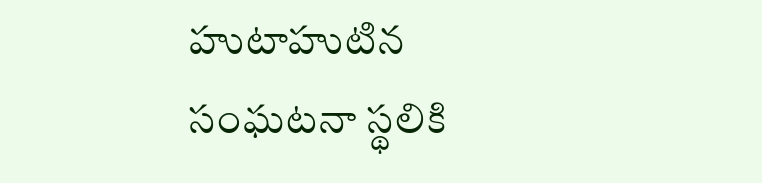హుటాహుటిన సంఘటనా స్థలికి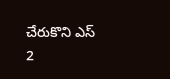చేరుకొని ఎస్ 2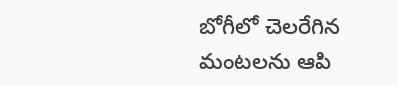బోగీలో చెలరేగిన మంటలను ఆపి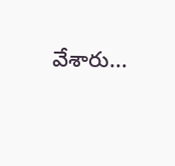వేశారు...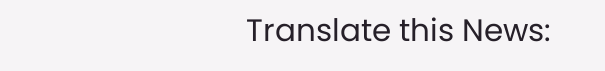Translate this News: